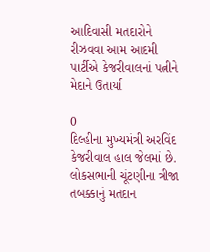આદિવાસી મતદારોને રીઝવવા આમ આદમી પાર્ટીએ કેજરીવાલનાં પત્નીને મેદાને ઉતાર્યા

0
દિલ્હીના મુખ્યમંત્રી અરવિંદ કેજરીવાલ હાલ જેલમાં છે. લોકસભાની ચૂંટણીના ત્રીજા તબક્કાનું મતદાન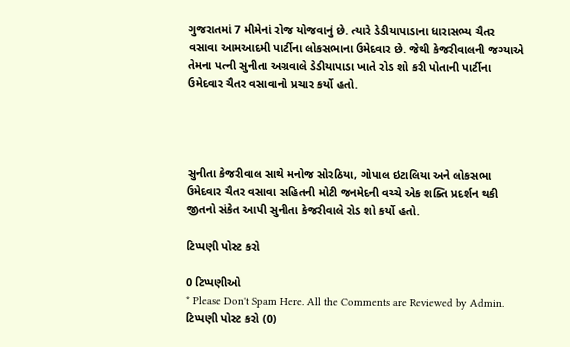ગુજરાતમાં 7 મીમેનાં રોજ યોજવાનું છે. ત્યારે ડેડીયાપાડાના ધારાસભ્ય ચૈતર વસાવા આમઆદમી પાર્ટીના લોકસભાના ઉમેદવાર છે. જેથી કેજરીવાલની જગ્યાએ તેમના પત્ની સુનીતા અગ્રવાલે ડેડીયાપાડા ખાતે રોડ શો કરી પોતાની પાર્ટીના ઉમેદવાર ચૈતર વસાવાનો પ્રચાર કર્યો હતો.




સુનીતા કેજરીવાલ સાથે મનોજ સોરઠિયા, ગોપાલ ઇટાલિયા અને લોકસભા ઉમેદવાર ચૈતર વસાવા સહિતની મોટી જનમેદની વચ્ચે એક શક્તિ પ્રદર્શન થકી જીતનો સંકેત આપી સુનીતા કેજરીવાલે રોડ શો કર્યો હતો.

ટિપ્પણી પોસ્ટ કરો

0 ટિપ્પણીઓ
* Please Don't Spam Here. All the Comments are Reviewed by Admin.
ટિપ્પણી પોસ્ટ કરો (0)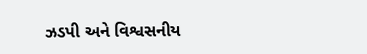ઝડપી અને વિશ્વસનીય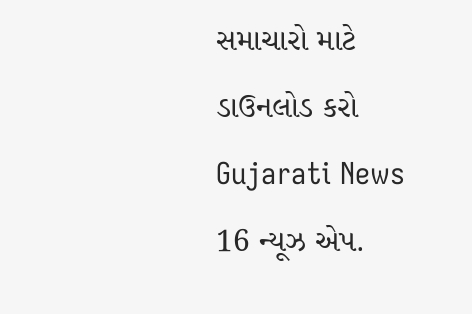સમાચારો માટે ડાઉનલોડ કરો Gujarati News 16 ન્યૂઝ એપ.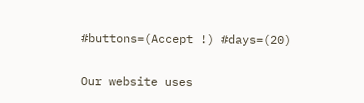#buttons=(Accept !) #days=(20)

Our website uses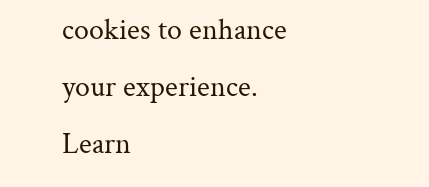cookies to enhance your experience. Learn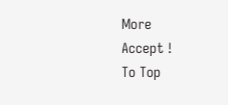More
Accept !
To Top